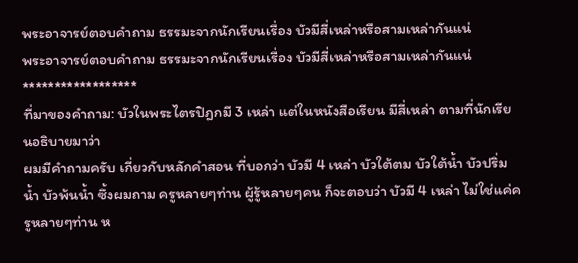พระอาจารย์ตอบคำถาม ธรรมะจากนักเรียนเรื่อง บัวมีสี่เหล่าหรือสามเหล่ากันแน่
พระอาจารย์ตอบคำถาม ธรรมะจากนักเรียนเรื่อง บัวมีสี่เหล่าหรือสามเหล่ากันแน่
******************
ที่มาของคำถาม: บัวในพระไตรปิฎกมี 3 เหล่า แต่ในหนังสือเรียน มีสี่เหล่า ตามที่นักเรียนอธิบายมาว่า
ผมมีคำถามครับ เกี่ยวกับหลักคำสอน ที่บอกว่า บัวมี 4 เหล่า บัวใต้ตม บัวใต้น้ำ บัวปริ่มน้ำ บัวพ้นน้ำ ซึ้งผมถาม ครูหลายๆท่าน ผู้รู้หลายๆคน ก็จะตอบว่า บัวมี 4 เหล่า ไม่ใช่แค่ครูหลายๆท่าน ห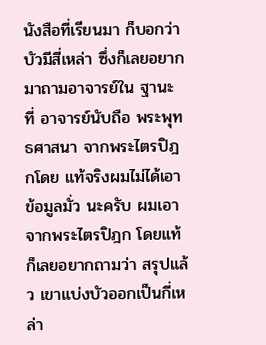นังสือที่เรียนมา ก็บอกว่า บัวมีสี่เหล่า ซึ่งก็เลยอยากมาถามอาจารย์ใน ฐานะ ที่ อาจารย์นับถือ พระพุทธศาสนา จากพระไตรปิฎกโดย แท้จริงผมไม่ได้เอาข้อมูลมั่ว นะครับ ผมเอา จากพระไตรปิฎก โดยแท้
ก็เลยอยากถามว่า สรุปแล้ว เขาแบ่งบัวออกเป็นกี่เหล่า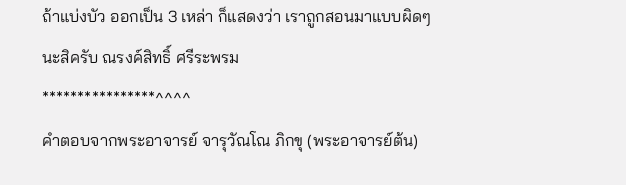ถ้าแบ่งบัว ออกเป็น 3 เหล่า ก็แสดงว่า เราถูกสอนมาแบบผิดๆ นะสิครับ ณรงค์สิทธิ์ ศรีระพรม
****************^^^^
คำตอบจากพระอาจารย์ จารุวัณโณ ภิกขุ (พระอาจารย์ต้น)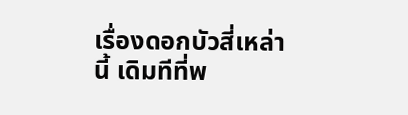เรื่องดอกบัวสี่เหล่านี้ เดิมทีที่พ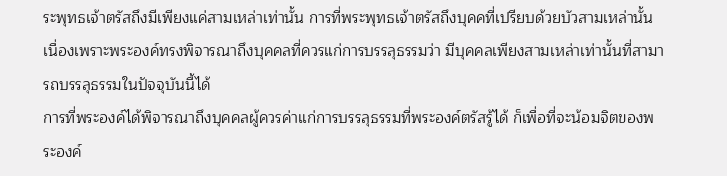ระพุทธเจ้าตรัสถึงมีเพียงแค่สามเหล่าเท่านั้น การที่พระพุทธเจ้าตรัสถึงบุคคที่เปรียบด้วยบัวสามเหล่านั้นเนื่องเพราะพระองค์ทรงพิจารณาถึงบุคคลที่ควรแก่การบรรลุธรรมว่า มีบุคคลเพียงสามเหล่าเท่านั้นที่สามารถบรรลุธรรมในปัจจุบันนี้ได้
การที่พระองค์ได้พิจารณาถึงบุคคลผู้ควรค่าแก่การบรรลุธรรมที่พระองค์ตรัสรู้ได้ ก็เพื่อที่จะน้อมจิตของพระองค์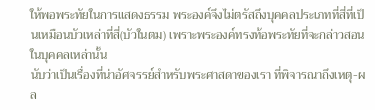ให้พอพระทัยในการแสดงธรรม พระองค์จึงไม่ตรัสถึงบุคคลประเภทที่สี่ที่เป็นเหมือนบัวเหล่าที่สี่(บัวในตม) เพราะพระองค์ทรงท้อพระทัยที่จะกล่าวสอนในบุคคลเหล่านั้น
นับว่าเป็นเรื่องที่น่าอัศจรรย์สำหรับพระศาสดาของเรา ที่พิจารณาถึงเหตุ-ผล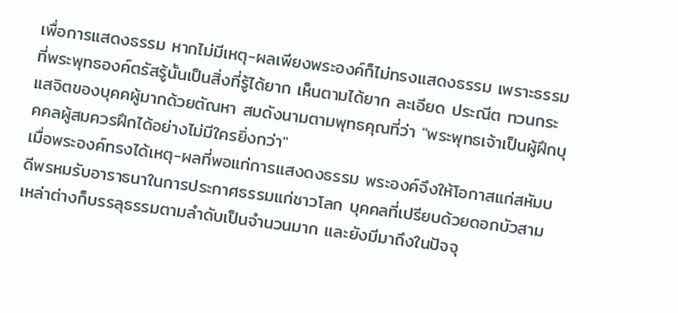เพื่อการแสดงธรรม หากไม่มีเหตุ-ผลเพียงพระองค์ก็ไม่ทรงแสดงธรรม เพราะธรรมที่พระพุทธองค์ตรัสรู้นั้นเป็นสิ่งที่รู้ได้ยาก เห็นตามได้ยาก ละเอียด ประณีต ทวนกระแสจิตของบุคคผู้มากด้วยตัณหา สมดังนามตามพุทธคุณที่ว่า "พระพุทธเจ้าเป็นผู้ฝึกบุคคลผู้สมควรฝึกได้อย่างไม่มีใครยิ่งกว่า"
เมื่อพระองค์ทรงได้เหตุ-ผลที่พอแก่การแสงดงธรรม พระองค์จึงให้โอกาสแก่สหัมบดีพรหมรับอาราธนาในการประกาศธรรมแก่ชาวโลก บุคคลที่เปรียบด้วยดอกบัวสามเหล่าต่างก็บรรลุธรรมตามลำดับเป็นจำนวนมาก และยังมีมาถึงในปัจจุ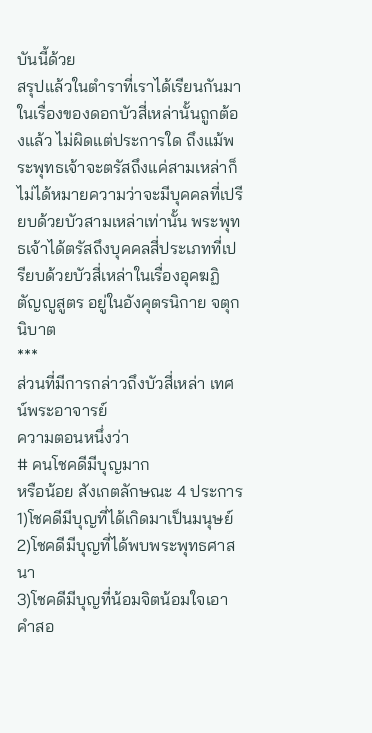บันนี้ด้วย
สรุปแล้วในตำราที่เราได้เรียนกันมาในเรื่องของดอกบัวสี่เหล่านั้นถูกต้องแล้ว ไม่ผิดแต่ประการใด ถึงแม้พระพุทธเจ้าจะตรัสถึงแค่สามเหล่าก็ไม่ได้หมายความว่าจะมีบุคคลที่เปรียบด้วยบัวสามเหล่าเท่านั้น พระพุทธเจ้าได้ตรัสถึงบุคคลสี่ประเภทที่เปรียบด้วยบัวสี่เหล่าในเรื่องอุคฆฏิตัญญูสูตร อยู่ในอังคุตรนิกาย จตุกนิบาต
***
ส่วนที่มีการกล่าวถึงบัวสี่เหล่า เทศน์พระอาจารย์
ความตอนหนึ่งว่า
# คนโชคดีมีบุญมาก
หรือน้อย สังเกตลักษณะ 4 ประการ
1)โชคดีมีบุญที่ได้เกิดมาเป็นมนุษย์
2)โชคดีมีบุญที่ได้พบพระพุทธศาสนา
3)โชคดีมีบุญที่น้อมจิตน้อมใจเอาคำสอ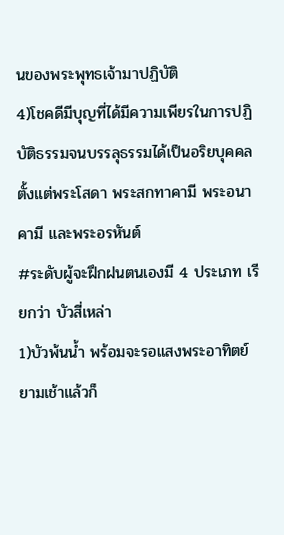นของพระพุทธเจ้ามาปฏิบัติ
4)โชคดีมีบุญที่ได้มีความเพียรในการปฏิบัติธรรมจนบรรลุธรรมได้เป็นอริยบุคคล ตั้งแต่พระโสดา พระสกทาคามี พระอนาคามี และพระอรหันต์
#ระดับผู้จะฝึกฝนตนเองมี 4 ประเภท เรียกว่า บัวสี่เหล่า
1)บัวพ้นน้ำ พร้อมจะรอแสงพระอาทิตย์ ยามเช้าแล้วก็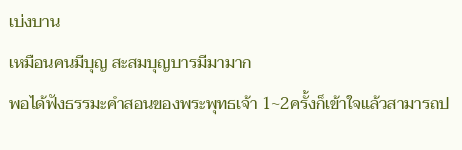เบ่งบาน
เหมือนคนมีบุญ สะสมบุญบารมีมามาก
พอได้ฟังธรรมะคำสอนของพระพุทธเจ้า 1~2ครั้งก็เข้าใจแล้วสามารถป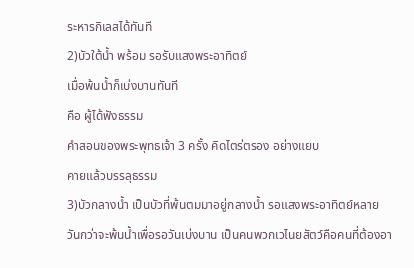ระหารกิเลสได้ทันที
2)บัวใต้น้ำ พร้อม รอรับแสงพระอาทิตย์
เมื่อพ้นน้ำก็เบ่งบานทันที
คือ ผู้ได้ฟังธรรม
คำสอนของพระพุทธเจ้า 3 ครั้ง คิดไตร่ตรอง อย่างแยบ
คายแล้วบรรลุธรรม
3)บัวกลางน้ำ เป็นบัวที่พ้นตมมาอยู่กลางน้ำ รอแสงพระอาทิตย์หลายวันกว่าจะพ้นน้ำเพื่อรอวันเบ่งบาน เป็นคนพวกเวไนยสัตว์คือคนที่ต้องอา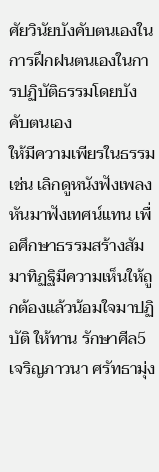ศัยวินัยบังคับตนเองในการฝึกฝนตนเองในการปฏิบัติธรรมโดยบังคับตนเอง
ให้มีความเพียรในธรรม เช่น เลิกดูหนังฟังเพลง หันมาฟังเทศน์แทน เพื่อศึกษาธรรมสร้างสัมมาทิฏฐิมีความเห็นให้ถูกต้องแล้วน้อมใจมาปฏิบัติ ให้ทาน รักษาศีล5 เจริญภาวนา ศรัทธามุ่ง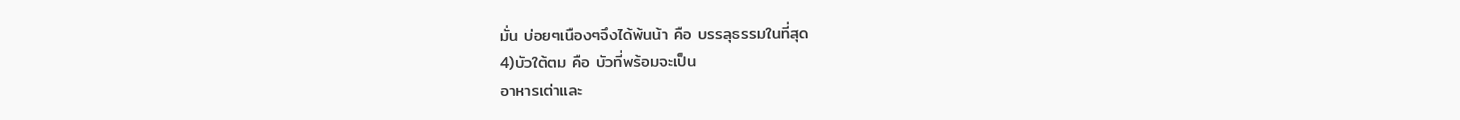มั่น บ่อยๆเนืองๆจึงได้พ้นน้า คือ บรรลุธรรมในที่สุด
4)บัวใต้ตม คือ บัวที่พร้อมจะเป็น
อาหารเต่าและ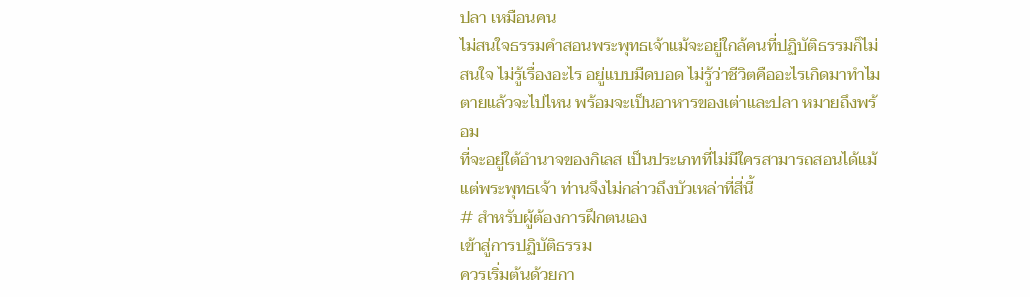ปลา เหมือนคน
ไม่สนใจธรรมคำสอนพระพุทธเจ้าแม้จะอยู่ใกล้คนที่ปฏิบัติธรรมก็ไม่สนใจ ไม่รู้เรื่องอะไร อยู่แบบมืดบอด ไม่รู้ว่าชีวิตคืออะไรเกิดมาทำไม ตายแล้วจะไปไหน พร้อมจะเป็นอาหารของเต่าและปลา หมายถึงพร้อม
ที่จะอยู่ใต้อำนาจของกิเลส เป็นประเภทที่ไม่มีใครสามารถสอนได้แม้แต่พระพุทธเจ้า ท่านจึงไม่กล่าวถึงบัวเหล่าที่สี่นี้
# สำหรับผู้ต้องการฝึกตนเอง
เข้าสู่การปฏิบัติธรรม
ควรเริ่มต้นด้วยกา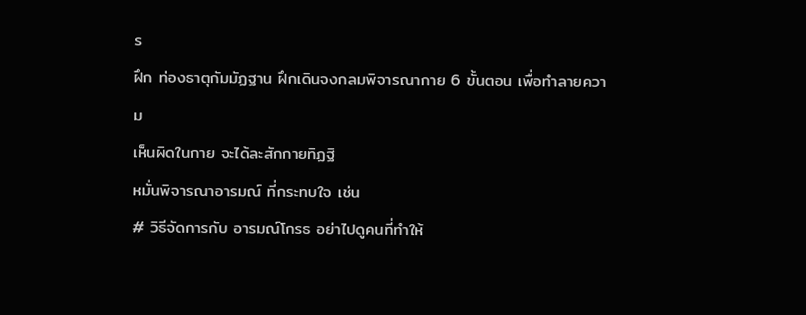ร
ฝึก ท่องธาตุกัมมัฏฐาน ฝึกเดินจงกลมพิจารณากาย 6 ขั้นตอน เพื่อทำลายความ
เห็นผิดในกาย จะได้ละสักกายทิฏฐิ
หมั่นพิจารณาอารมณ์ ที่กระทบใจ เช่น
# วิธีจัดการกับ อารมณ์โกรธ อย่าไปดูคนที่ทำให้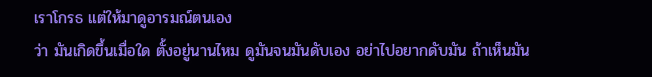เราโกรธ แต่ให้มาดูอารมณ์ตนเอง
ว่า มันเกิดขึ้นเมื่อใด ตั้งอยู่นานไหม ดูมันจนมันดับเอง อย่าไปอยากดับมัน ถ้าเห็นมัน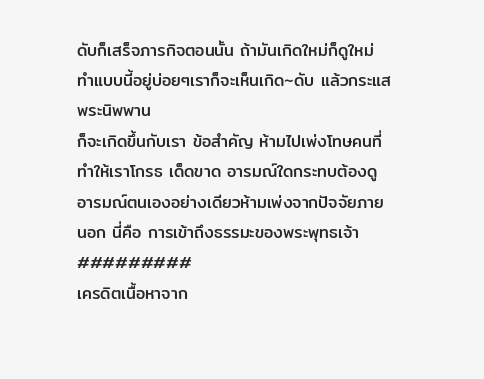ดับก็เสร็จภารกิจตอนนั้น ถ้ามันเกิดใหม่ก็ดูใหม่ ทำแบบนี้อยู่บ่อยๆเราก็จะเห็นเกิด~ดับ แล้วกระแสพระนิพพาน
ก็จะเกิดขึ้นกับเรา ข้อสำคัญ ห้ามไปเพ่งโทษคนที่ทำให้เราโกรธ เด็ดขาด อารมณ์ใดกระทบต้องดูอารมณ์ตนเองอย่างเดียวห้ามเพ่งจากปัจจัยภายนอก นี่คือ การเข้าถึงธรรมะของพระพุทธเจ้า
#########
เครดิตเนื้อหาจาก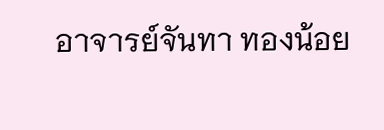อาจารย์จันทา ทองน้อย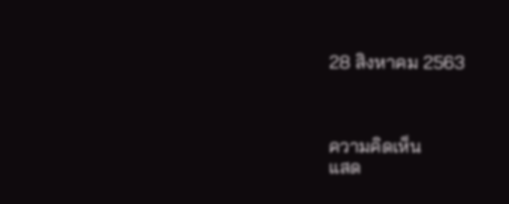28 สิงหาคม 2563



ความคิดเห็น
แสด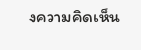งความคิดเห็น